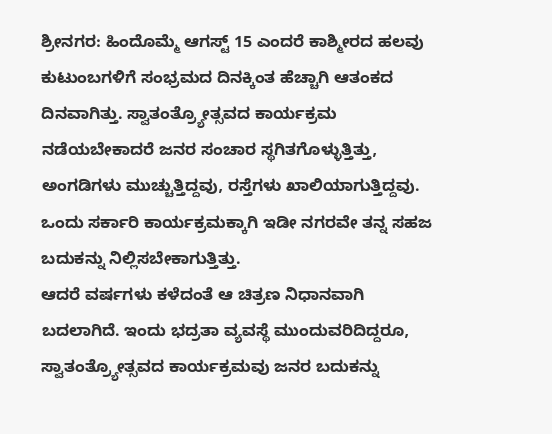ಶ್ರೀನಗರ: ಹಿಂದೊಮ್ಮೆ ಆಗಸ್ಟ್ 15 ಎಂದರೆ ಕಾಶ್ಮೀರದ ಹಲವು ಕುಟುಂಬಗಳಿಗೆ ಸಂಭ್ರಮದ ದಿನಕ್ಕಿಂತ ಹೆಚ್ಚಾಗಿ ಆತಂಕದ ದಿನವಾಗಿತ್ತು. ಸ್ವಾತಂತ್ರ್ಯೋತ್ಸವದ ಕಾರ್ಯಕ್ರಮ ನಡೆಯಬೇಕಾದರೆ ಜನರ ಸಂಚಾರ ಸ್ಥಗಿತಗೊಳ್ಳುತ್ತಿತ್ತು, ಅಂಗಡಿಗಳು ಮುಚ್ಚುತ್ತಿದ್ದವು, ರಸ್ತೆಗಳು ಖಾಲಿಯಾಗುತ್ತಿದ್ದವು. ಒಂದು ಸರ್ಕಾರಿ ಕಾರ್ಯಕ್ರಮಕ್ಕಾಗಿ ಇಡೀ ನಗರವೇ ತನ್ನ ಸಹಜ ಬದುಕನ್ನು ನಿಲ್ಲಿಸಬೇಕಾಗುತ್ತಿತ್ತು.
ಆದರೆ ವರ್ಷಗಳು ಕಳೆದಂತೆ ಆ ಚಿತ್ರಣ ನಿಧಾನವಾಗಿ ಬದಲಾಗಿದೆ. ಇಂದು ಭದ್ರತಾ ವ್ಯವಸ್ಥೆ ಮುಂದುವರಿದಿದ್ದರೂ, ಸ್ವಾತಂತ್ರ್ಯೋತ್ಸವದ ಕಾರ್ಯಕ್ರಮವು ಜನರ ಬದುಕನ್ನು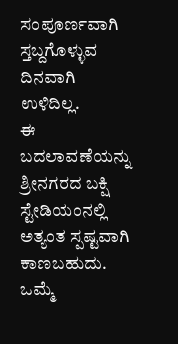ಸಂಪೂರ್ಣವಾಗಿ ಸ್ತಬ್ದಗೊಳ್ಳುವ ದಿನವಾಗಿ ಉಳಿದಿಲ್ಲ.
ಈ ಬದಲಾವಣೆಯನ್ನು ಶ್ರೀನಗರದ ಬಕ್ಷಿ ಸ್ಟೇಡಿಯಂನಲ್ಲಿ ಅತ್ಯಂತ ಸ್ಪಷ್ಟವಾಗಿ ಕಾಣಬಹುದು. ಒಮ್ಮೆ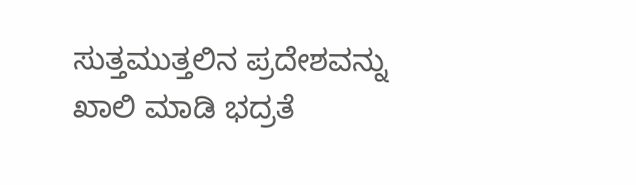ಸುತ್ತಮುತ್ತಲಿನ ಪ್ರದೇಶವನ್ನು ಖಾಲಿ ಮಾಡಿ ಭದ್ರತೆ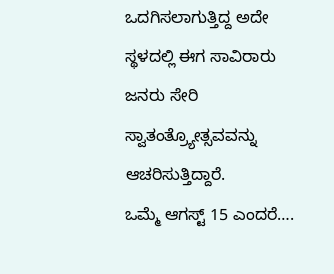ಒದಗಿಸಲಾಗುತ್ತಿದ್ದ ಅದೇ ಸ್ಥಳದಲ್ಲಿ ಈಗ ಸಾವಿರಾರು ಜನರು ಸೇರಿ ಸ್ವಾತಂತ್ರ್ಯೋತ್ಸವವನ್ನು ಆಚರಿಸುತ್ತಿದ್ದಾರೆ.
ಒಮ್ಮೆ ಆಗಸ್ಟ್ 15 ಎಂದರೆ….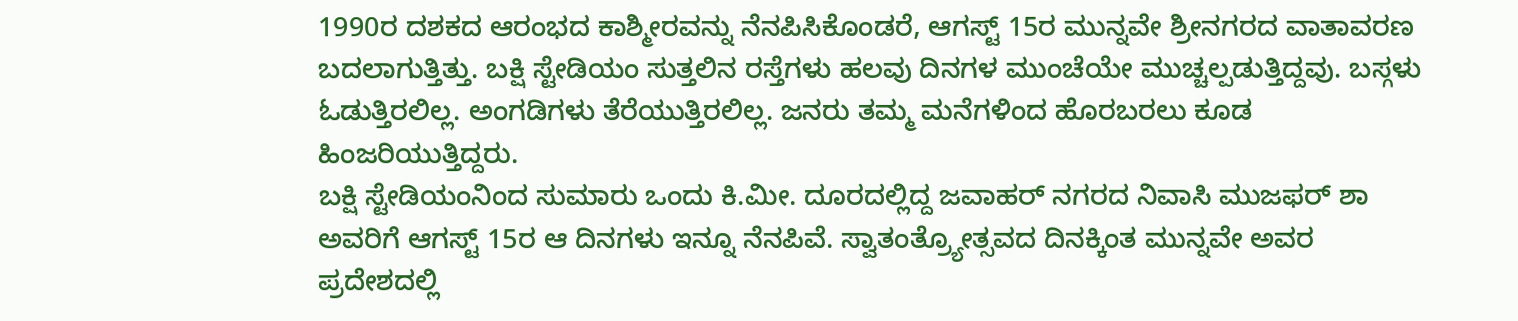1990ರ ದಶಕದ ಆರಂಭದ ಕಾಶ್ಮೀರವನ್ನು ನೆನಪಿಸಿಕೊಂಡರೆ, ಆಗಸ್ಟ್ 15ರ ಮುನ್ನವೇ ಶ್ರೀನಗರದ ವಾತಾವರಣ ಬದಲಾಗುತ್ತಿತ್ತು. ಬಕ್ಷಿ ಸ್ಟೇಡಿಯಂ ಸುತ್ತಲಿನ ರಸ್ತೆಗಳು ಹಲವು ದಿನಗಳ ಮುಂಚೆಯೇ ಮುಚ್ಚಲ್ಪಡುತ್ತಿದ್ದವು. ಬಸ್ಗಳು ಓಡುತ್ತಿರಲಿಲ್ಲ. ಅಂಗಡಿಗಳು ತೆರೆಯುತ್ತಿರಲಿಲ್ಲ. ಜನರು ತಮ್ಮ ಮನೆಗಳಿಂದ ಹೊರಬರಲು ಕೂಡ ಹಿಂಜರಿಯುತ್ತಿದ್ದರು.
ಬಕ್ಷಿ ಸ್ಟೇಡಿಯಂನಿಂದ ಸುಮಾರು ಒಂದು ಕಿ.ಮೀ. ದೂರದಲ್ಲಿದ್ದ ಜವಾಹರ್ ನಗರದ ನಿವಾಸಿ ಮುಜಫರ್ ಶಾ ಅವರಿಗೆ ಆಗಸ್ಟ್ 15ರ ಆ ದಿನಗಳು ಇನ್ನೂ ನೆನಪಿವೆ. ಸ್ವಾತಂತ್ರ್ಯೋತ್ಸವದ ದಿನಕ್ಕಿಂತ ಮುನ್ನವೇ ಅವರ ಪ್ರದೇಶದಲ್ಲಿ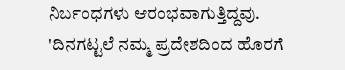ನಿರ್ಬಂಧಗಳು ಆರಂಭವಾಗುತ್ತಿದ್ದವು.
'ದಿನಗಟ್ಟಲೆ ನಮ್ಮ ಪ್ರದೇಶದಿಂದ ಹೊರಗೆ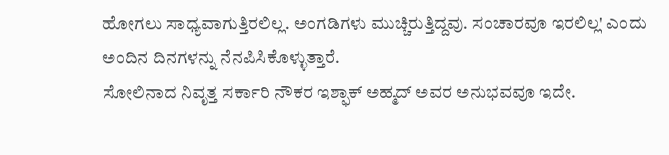ಹೋಗಲು ಸಾಧ್ಯವಾಗುತ್ತಿರಲಿಲ್ಲ. ಅಂಗಡಿಗಳು ಮುಚ್ಚಿರುತ್ತಿದ್ದವು. ಸಂಚಾರವೂ ಇರಲಿಲ್ಲ' ಎಂದು ಅಂದಿನ ದಿನಗಳನ್ನು ನೆನಪಿಸಿಕೊಳ್ಳುತ್ತಾರೆ.
ಸೋಲಿನಾದ ನಿವೃತ್ತ ಸರ್ಕಾರಿ ನೌಕರ ಇಶ್ಫಾಕ್ ಅಹ್ಮದ್ ಅವರ ಅನುಭವವೂ ಇದೇ.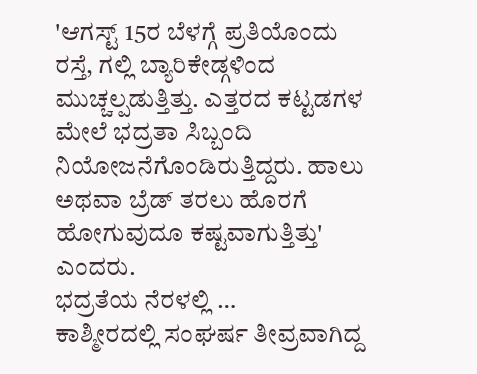'ಆಗಸ್ಟ್ 15ರ ಬೆಳಗ್ಗೆ ಪ್ರತಿಯೊಂದು ರಸ್ತೆ, ಗಲ್ಲಿ ಬ್ಯಾರಿಕೇಡ್ಗಳಿಂದ ಮುಚ್ಚಲ್ಪಡುತ್ತಿತ್ತು. ಎತ್ತರದ ಕಟ್ಟಡಗಳ ಮೇಲೆ ಭದ್ರತಾ ಸಿಬ್ಬಂದಿ ನಿಯೋಜನೆಗೊಂಡಿರುತ್ತಿದ್ದರು. ಹಾಲು ಅಥವಾ ಬ್ರೆಡ್ ತರಲು ಹೊರಗೆ ಹೋಗುವುದೂ ಕಷ್ಟವಾಗುತ್ತಿತ್ತು' ಎಂದರು.
ಭದ್ರತೆಯ ನೆರಳಲ್ಲಿ …
ಕಾಶ್ಮೀರದಲ್ಲಿ ಸಂಘರ್ಷ ತೀವ್ರವಾಗಿದ್ದ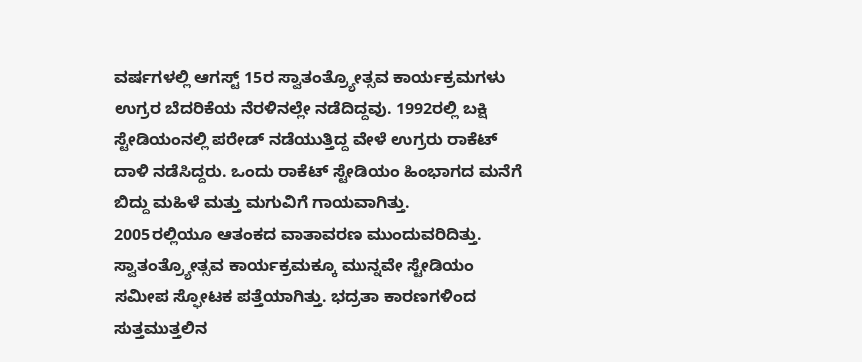ವರ್ಷಗಳಲ್ಲಿ ಆಗಸ್ಟ್ 15ರ ಸ್ವಾತಂತ್ರ್ಯೋತ್ಸವ ಕಾರ್ಯಕ್ರಮಗಳು ಉಗ್ರರ ಬೆದರಿಕೆಯ ನೆರಳಿನಲ್ಲೇ ನಡೆದಿದ್ದವು. 1992ರಲ್ಲಿ ಬಕ್ಷಿ ಸ್ಟೇಡಿಯಂನಲ್ಲಿ ಪರೇಡ್ ನಡೆಯುತ್ತಿದ್ದ ವೇಳೆ ಉಗ್ರರು ರಾಕೆಟ್ ದಾಳಿ ನಡೆಸಿದ್ದರು. ಒಂದು ರಾಕೆಟ್ ಸ್ಟೇಡಿಯಂ ಹಿಂಭಾಗದ ಮನೆಗೆ ಬಿದ್ದು ಮಹಿಳೆ ಮತ್ತು ಮಗುವಿಗೆ ಗಾಯವಾಗಿತ್ತು.
2005ರಲ್ಲಿಯೂ ಆತಂಕದ ವಾತಾವರಣ ಮುಂದುವರಿದಿತ್ತು. ಸ್ವಾತಂತ್ರ್ಯೋತ್ಸವ ಕಾರ್ಯಕ್ರಮಕ್ಕೂ ಮುನ್ನವೇ ಸ್ಟೇಡಿಯಂ ಸಮೀಪ ಸ್ಫೋಟಕ ಪತ್ತೆಯಾಗಿತ್ತು. ಭದ್ರತಾ ಕಾರಣಗಳಿಂದ ಸುತ್ತಮುತ್ತಲಿನ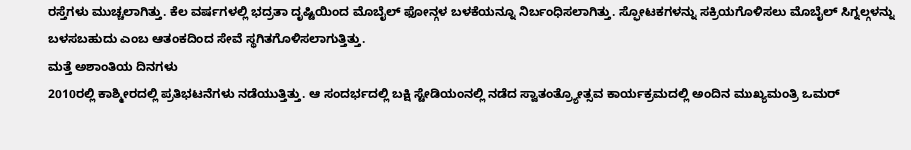ರಸ್ತೆಗಳು ಮುಚ್ಚಲಾಗಿತ್ತು. ಕೆಲ ವರ್ಷಗಳಲ್ಲಿ ಭದ್ರತಾ ದೃಷ್ಟಿಯಿಂದ ಮೊಬೈಲ್ ಫೋನ್ಗಳ ಬಳಕೆಯನ್ನೂ ನಿರ್ಬಂಧಿಸಲಾಗಿತ್ತು. ಸ್ಫೋಟಕಗಳನ್ನು ಸಕ್ರಿಯಗೊಳಿಸಲು ಮೊಬೈಲ್ ಸಿಗ್ನಲ್ಗಳನ್ನು ಬಳಸಬಹುದು ಎಂಬ ಆತಂಕದಿಂದ ಸೇವೆ ಸ್ಥಗಿತಗೊಳಿಸಲಾಗುತ್ತಿತ್ತು.
ಮತ್ತೆ ಅಶಾಂತಿಯ ದಿನಗಳು
2010ರಲ್ಲಿ ಕಾಶ್ಮೀರದಲ್ಲಿ ಪ್ರತಿಭಟನೆಗಳು ನಡೆಯುತ್ತಿತ್ತು. ಆ ಸಂದರ್ಭದಲ್ಲಿ ಬಕ್ಷಿ ಸ್ಟೇಡಿಯಂನಲ್ಲಿ ನಡೆದ ಸ್ವಾತಂತ್ರ್ಯೋತ್ಸವ ಕಾರ್ಯಕ್ರಮದಲ್ಲಿ ಅಂದಿನ ಮುಖ್ಯಮಂತ್ರಿ ಒಮರ್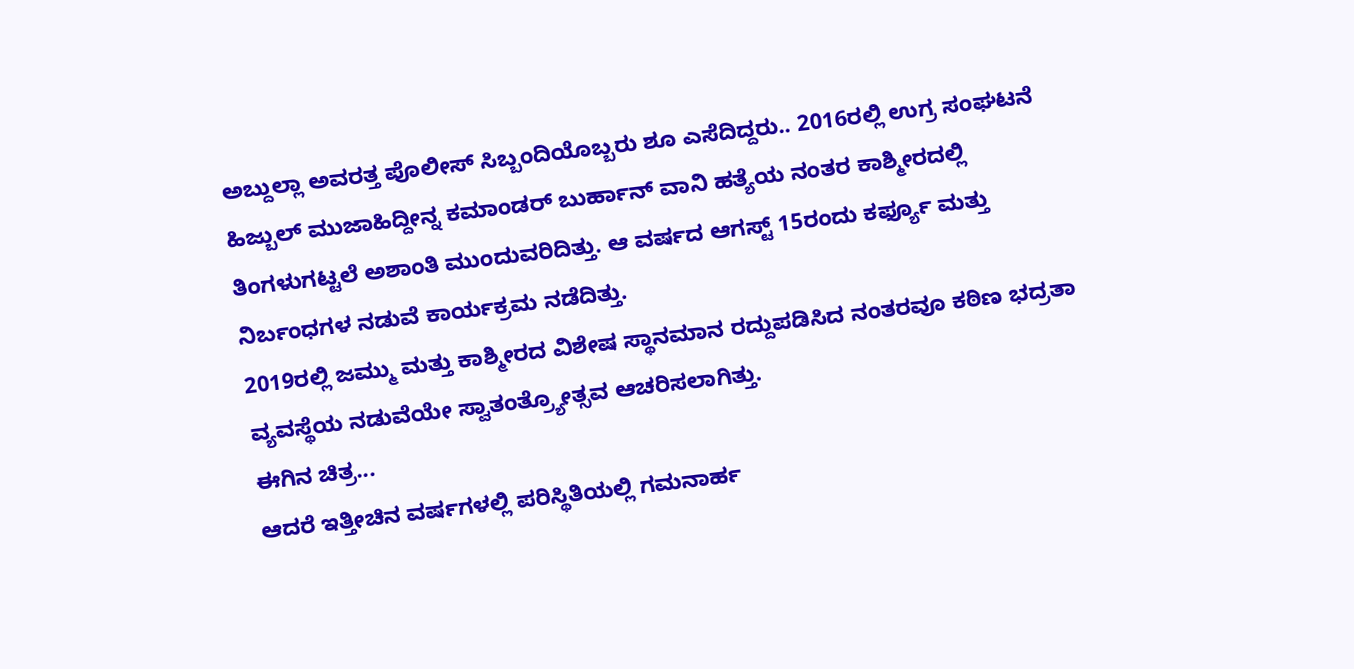ಅಬ್ದುಲ್ಲಾ ಅವರತ್ತ ಪೊಲೀಸ್ ಸಿಬ್ಬಂದಿಯೊಬ್ಬರು ಶೂ ಎಸೆದಿದ್ದರು.. 2016ರಲ್ಲಿ ಉಗ್ರ ಸಂಘಟನೆ ಹಿಜ್ಬುಲ್ ಮುಜಾಹಿದ್ದೀನ್ನ ಕಮಾಂಡರ್ ಬುರ್ಹಾನ್ ವಾನಿ ಹತ್ಯೆಯ ನಂತರ ಕಾಶ್ಮೀರದಲ್ಲಿ ತಿಂಗಳುಗಟ್ಟಲೆ ಅಶಾಂತಿ ಮುಂದುವರಿದಿತ್ತು. ಆ ವರ್ಷದ ಆಗಸ್ಟ್ 15ರಂದು ಕರ್ಫ್ಯೂ ಮತ್ತು ನಿರ್ಬಂಧಗಳ ನಡುವೆ ಕಾರ್ಯಕ್ರಮ ನಡೆದಿತ್ತು.
2019ರಲ್ಲಿ ಜಮ್ಮು ಮತ್ತು ಕಾಶ್ಮೀರದ ವಿಶೇಷ ಸ್ಥಾನಮಾನ ರದ್ದುಪಡಿಸಿದ ನಂತರವೂ ಕಠಿಣ ಭದ್ರತಾ ವ್ಯವಸ್ಥೆಯ ನಡುವೆಯೇ ಸ್ವಾತಂತ್ರ್ಯೋತ್ಸವ ಆಚರಿಸಲಾಗಿತ್ತು.
ಈಗಿನ ಚಿತ್ರ...
ಆದರೆ ಇತ್ತೀಚಿನ ವರ್ಷಗಳಲ್ಲಿ ಪರಿಸ್ಥಿತಿಯಲ್ಲಿ ಗಮನಾರ್ಹ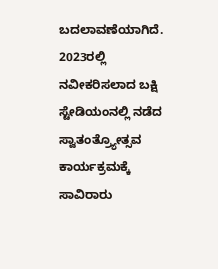ಬದಲಾವಣೆಯಾಗಿದೆ. 2023ರಲ್ಲಿ ನವೀಕರಿಸಲಾದ ಬಕ್ಷಿ ಸ್ಟೇಡಿಯಂನಲ್ಲಿ ನಡೆದ ಸ್ವಾತಂತ್ರ್ಯೋತ್ಸವ ಕಾರ್ಯಕ್ರಮಕ್ಕೆ ಸಾವಿರಾರು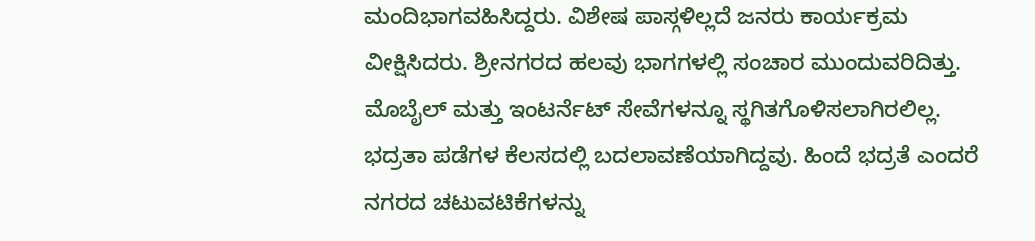ಮಂದಿಭಾಗವಹಿಸಿದ್ದರು. ವಿಶೇಷ ಪಾಸ್ಗಳಿಲ್ಲದೆ ಜನರು ಕಾರ್ಯಕ್ರಮ ವೀಕ್ಷಿಸಿದರು. ಶ್ರೀನಗರದ ಹಲವು ಭಾಗಗಳಲ್ಲಿ ಸಂಚಾರ ಮುಂದುವರಿದಿತ್ತು. ಮೊಬೈಲ್ ಮತ್ತು ಇಂಟರ್ನೆಟ್ ಸೇವೆಗಳನ್ನೂ ಸ್ಥಗಿತಗೊಳಿಸಲಾಗಿರಲಿಲ್ಲ.
ಭದ್ರತಾ ಪಡೆಗಳ ಕೆಲಸದಲ್ಲಿ ಬದಲಾವಣೆಯಾಗಿದ್ದವು. ಹಿಂದೆ ಭದ್ರತೆ ಎಂದರೆ ನಗರದ ಚಟುವಟಿಕೆಗಳನ್ನು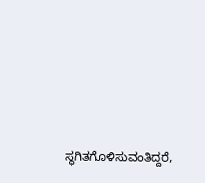ಸ್ಥಗಿತಗೊಳಿಸುವಂತಿದ್ದರೆ,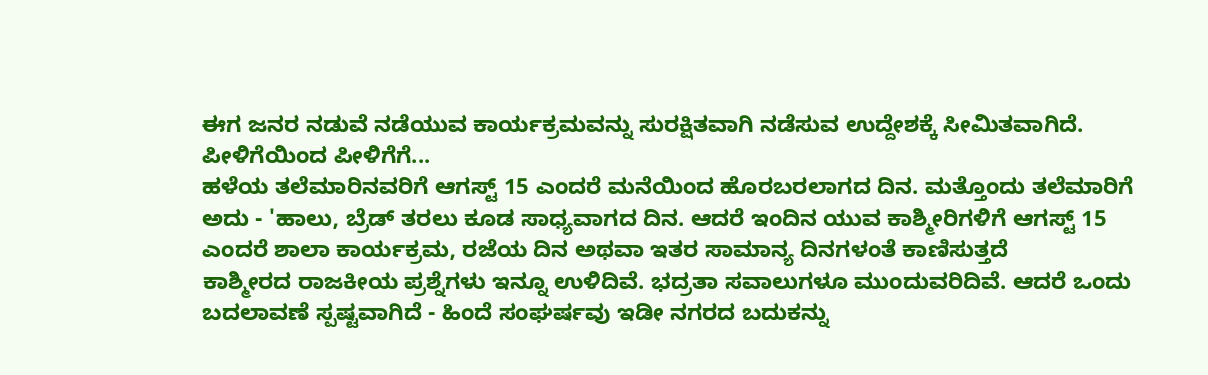ಈಗ ಜನರ ನಡುವೆ ನಡೆಯುವ ಕಾರ್ಯಕ್ರಮವನ್ನು ಸುರಕ್ಷಿತವಾಗಿ ನಡೆಸುವ ಉದ್ದೇಶಕ್ಕೆ ಸೀಮಿತವಾಗಿದೆ.
ಪೀಳಿಗೆಯಿಂದ ಪೀಳಿಗೆಗೆ...
ಹಳೆಯ ತಲೆಮಾರಿನವರಿಗೆ ಆಗಸ್ಟ್ 15 ಎಂದರೆ ಮನೆಯಿಂದ ಹೊರಬರಲಾಗದ ದಿನ. ಮತ್ತೊಂದು ತಲೆಮಾರಿಗೆ ಅದು - 'ಹಾಲು, ಬ್ರೆಡ್ ತರಲು ಕೂಡ ಸಾಧ್ಯವಾಗದ ದಿನ. ಆದರೆ ಇಂದಿನ ಯುವ ಕಾಶ್ಮೀರಿಗಳಿಗೆ ಆಗಸ್ಟ್ 15 ಎಂದರೆ ಶಾಲಾ ಕಾರ್ಯಕ್ರಮ, ರಜೆಯ ದಿನ ಅಥವಾ ಇತರ ಸಾಮಾನ್ಯ ದಿನಗಳಂತೆ ಕಾಣಿಸುತ್ತದೆ
ಕಾಶ್ಮೀರದ ರಾಜಕೀಯ ಪ್ರಶ್ನೆಗಳು ಇನ್ನೂ ಉಳಿದಿವೆ. ಭದ್ರತಾ ಸವಾಲುಗಳೂ ಮುಂದುವರಿದಿವೆ. ಆದರೆ ಒಂದು ಬದಲಾವಣೆ ಸ್ಪಷ್ಟವಾಗಿದೆ - ಹಿಂದೆ ಸಂಘರ್ಷವು ಇಡೀ ನಗರದ ಬದುಕನ್ನು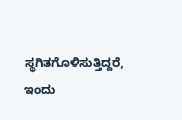ಸ್ಥಗಿತಗೊಳಿಸುತ್ತಿದ್ದರೆ, ಇಂದು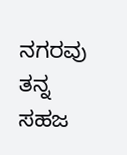ನಗರವು ತನ್ನ ಸಹಜ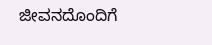ಜೀವನದೊಂದಿಗೆ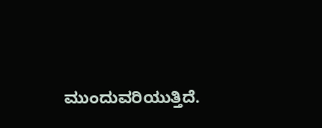ಮುಂದುವರಿಯುತ್ತಿದೆ.